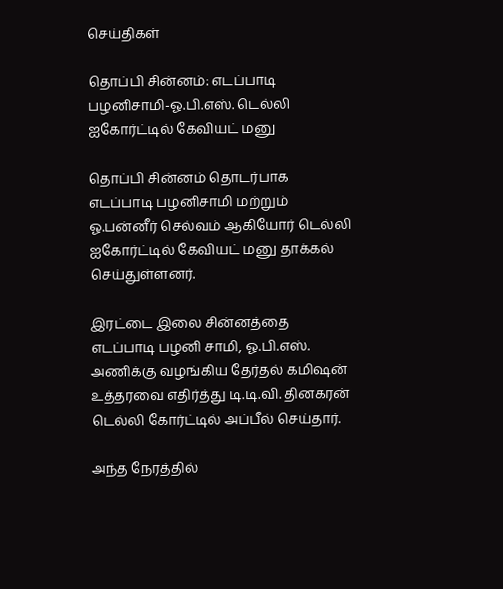செய்திகள்

தொப்பி சின்னம்: எடப்பாடி பழனிசாமி-ஓ.பி.எஸ். டெல்லி ஐகோர்ட்டில் கேவியட் மனு

தொப்பி சின்னம் தொடர்பாக எடப்பாடி பழனிசாமி மற்றும் ஓ.பன்னீர் செல்வம் ஆகியோர் டெல்லி ஐகோர்ட்டில் கேவியட் மனு தாக்கல் செய்துள்ளனர்.

இரட்டை இலை சின்னத்தை எடப்பாடி பழனி சாமி, ஓ.பி.எஸ். அணிக்கு வழங்கிய தேர்தல் கமி‌ஷன் உத்தரவை எதிர்த்து டி.டி.வி. தினகரன் டெல்லி கோர்ட்டில் அப்பீல் செய்தார்.

அந்த நேரத்தில்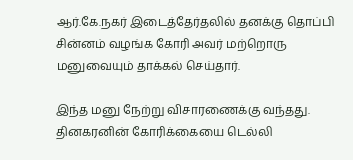ஆர்.கே.நகர் இடைத்தேர்தலில் தனக்கு தொப்பி சின்னம் வழங்க கோரி அவர் மற்றொரு மனுவையும் தாக்கல் செய்தார்.

இந்த மனு நேற்று விசாரணைக்கு வந்தது. தினகரனின் கோரிக்கையை டெல்லி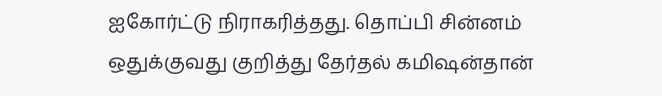ஐகோர்ட்டு நிராகரித்தது. தொப்பி சின்னம் ஒதுக்குவது குறித்து தேர்தல் கமி‌ஷன்தான்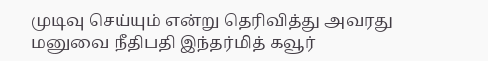முடிவு செய்யும் என்று தெரிவித்து அவரது மனுவை நீதிபதி இந்தர்மித் கவூர்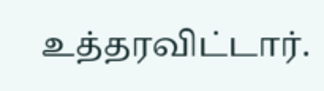உத்தரவிட்டார்.